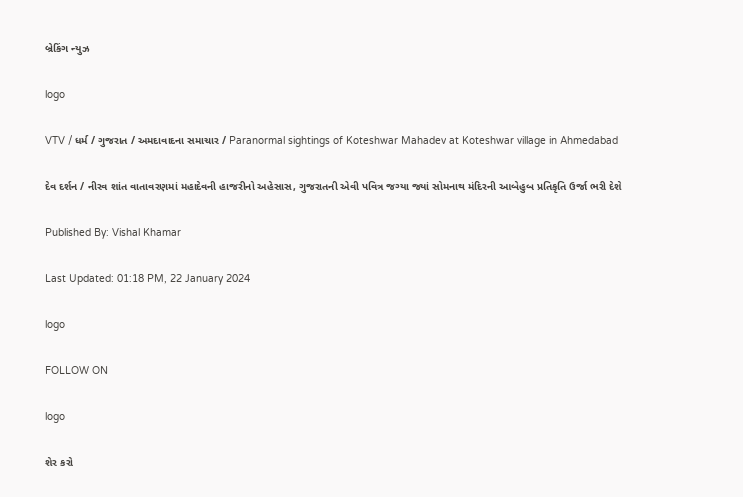બ્રેકિંગ ન્યુઝ

logo

VTV / ધર્મ / ગુજરાત / અમદાવાદના સમાચાર / Paranormal sightings of Koteshwar Mahadev at Koteshwar village in Ahmedabad

દેવ દર્શન / નીરવ શાંત વાતાવરણમાં મહાદેવની હાજરીનો અહેસાસ, ગુજરાતની એવી પવિત્ર જગ્યા જ્યાં સોમનાથ મંદિરની આબેહુબ પ્રતિકૃતિ ઉર્જા ભરી દેશે

Published By: Vishal Khamar

Last Updated: 01:18 PM, 22 January 2024

logo

FOLLOW ON

logo

શેર કરો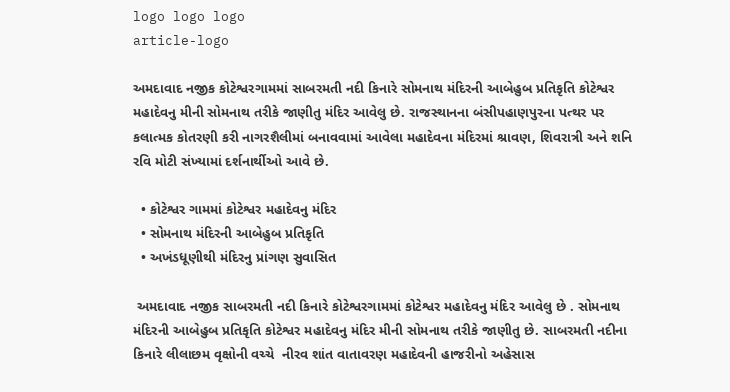logo logo logo
article-logo

અમદાવાદ નજીક કોટેશ્વરગામમાં સાબરમતી નદી કિનારે સોમનાથ મંદિરની આબેહુબ પ્રતિકૃતિ કોટેશ્વર મહાદેવનુ મીની સોમનાથ તરીકે જાણીતુ મંદિર આવેલુ છે. રાજસ્થાનના બંસીપહાણપુરના પત્થર પર કલાત્મક કોતરણી કરી નાગરશૈલીમાં બનાવવામાં આવેલા મહાદેવના મંદિરમાં શ્રાવણ, શિવરાત્રી અને શનિ રવિ મોટી સંખ્યામાં દર્શનાર્થીઓ આવે છે.

  • કોટેશ્વર ગામમાં કોટેશ્વર મહાદેવનુ મંદિર
  • સોમનાથ મંદિરની આબેહુબ પ્રતિકૃતિ
  • અખંડધૂણીથી મંદિરનુ પ્રાંગણ સુવાસિત

 અમદાવાદ નજીક સાબરમતી નદી કિનારે કોટેશ્વરગામમાં કોટેશ્વર મહાદેવનુ મંદિર આવેલુ છે . સોમનાથ મંદિરની આબેહુબ પ્રતિકૃતિ કોટેશ્વર મહાદેવનુ મંદિર મીની સોમનાથ તરીકે જાણીતુ છે. સાબરમતી નદીના કિનારે લીલાછમ વૃક્ષોની વચ્ચે  નીરવ શાંત વાતાવરણ મહાદેવની હાજરીનો અહેસાસ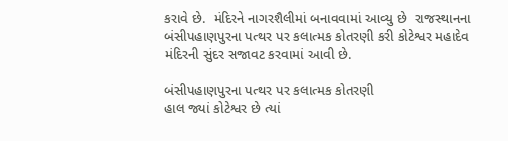કરાવે છે.  મંદિરને નાગરશૈલીમાં બનાવવામાં આવ્યુ છે  રાજસ્થાનના બંસીપહાણપુરના પત્થર પર કલાત્મક કોતરણી કરી કોટેશ્વર મહાદેવ મંદિરની સુંદર સજાવટ કરવામાં આવી છે.

બંસીપહાણપુરના પત્થર પર કલાત્મક કોતરણી
હાલ જ્યાં કોટેશ્વર છે ત્યાં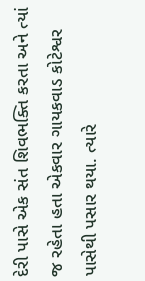દેરી પાસે એક સંત શિવભક્તિ કરતા અને ત્યાં જ રહેતા હતા એકવાર ગાયકવાડ કોટેશ્વર પાસેથી પસાર થયા. ત્યારે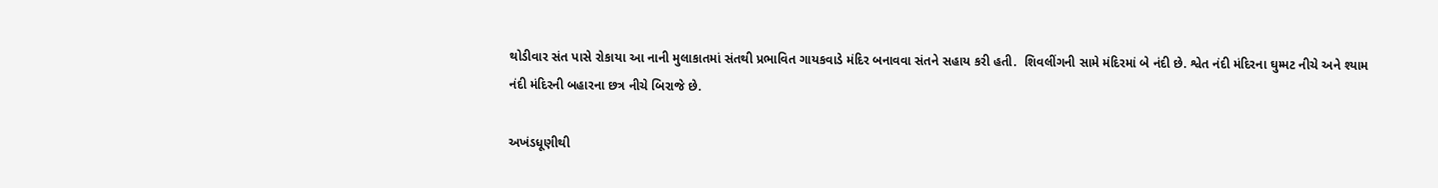થોડીવાર સંત પાસે રોકાયા આ નાની મુલાકાતમાં સંતથી પ્રભાવિત ગાયકવાડે મંદિર બનાવવા સંતને સહાય કરી હતી.  શિવલીંગની સામે મંદિરમાં બે નંદી છે. શ્વેત નંદી મંદિરના ઘુમ્મટ નીચે અને શ્યામ નંદી મંદિરની બહારના છત્ર નીચે બિરાજે છે.

અખંડધૂણીથી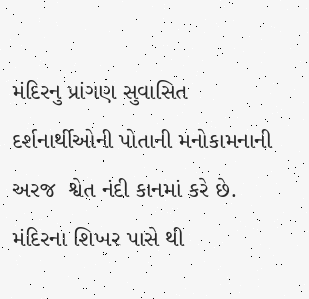મંદિરનુ પ્રાંગણ સુવાસિત
દર્શનાર્થીઓની પોતાની મનોકામનાની અરજ  શ્વેત નંદી કાનમાં કરે છે. મંદિરના શિખર પાસે થી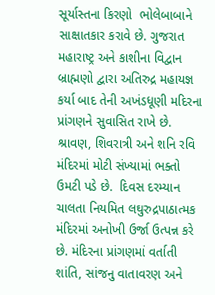સૂર્યાસ્તના કિરણો  ભોલેબાબાને સાક્ષાતકાર કરાવે છે. ગુજરાત મહારાષ્ટ્ર અને કાશીના વિદ્વાન બ્રાહ્મણો દ્વારા અતિરુદ્ર મહાયજ્ઞ કર્યા બાદ તેની અખંડધૂણી મદિરના પ્રાંગણને સુવાસિત રાખે છે. શ્રાવણ, શિવરાત્રી અને શનિ રવિ મંદિરમાં મોટી સંખ્યામાં ભક્તો ઉમટી પડે છે.  દિવસ દરમ્યાન ચાલતા નિયમિત લઘુરુદ્રપાઠાત્મક મંદિરમાં અનોખી ઉર્જા ઉત્પન્ન કરે છે. મંદિરના પ્રાંગણમાં વર્તાતી શાંતિ, સાંજનુ વાતાવરણ અને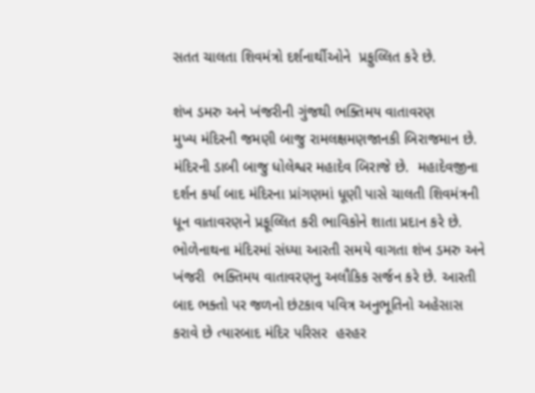સતત ચાલતા શિવમંત્રો દર્શનાર્થીઓને  પ્રફુલ્લિત કરે છે.

શંખ ડમરુ અને ખંજરીની ગુંજથી ભક્તિમય વાતાવરણ
મુખ્ય મંદિરની જમણી બાજુ રામલક્ષમણજાનકી બિરાજમાન છે. મંદિરની ડાબી બાજુ ધોલેશ્વર મહાદેવ બિરાજે છે.  મહાદેવજીના દર્શન કર્યા બાદ મંદિરના પ્રાંગણમાં ધૂણી પાસે ચાલતી શિવમંત્રની ધૂન વાતાવરણને પ્રફૂલ્લિત કરી ભાવિકોને શાતા પ્રદાન કરે છે. ભોળેનાથના મંદિરમાં સંધ્યા આરતી સમયે વાગતા શંખ ડમરુ અને  ખંજરી  ભક્તિમય વાતાવરણનુ અલૌકિક સર્જન કરે છે. આરતી બાદ ભક્તો પર જળનો છંટકાવ પવિત્ર અનુભૂતિનો અહેસાસ કરાવે છે ત્યારબાદ મંદિર પરિસર  હરહર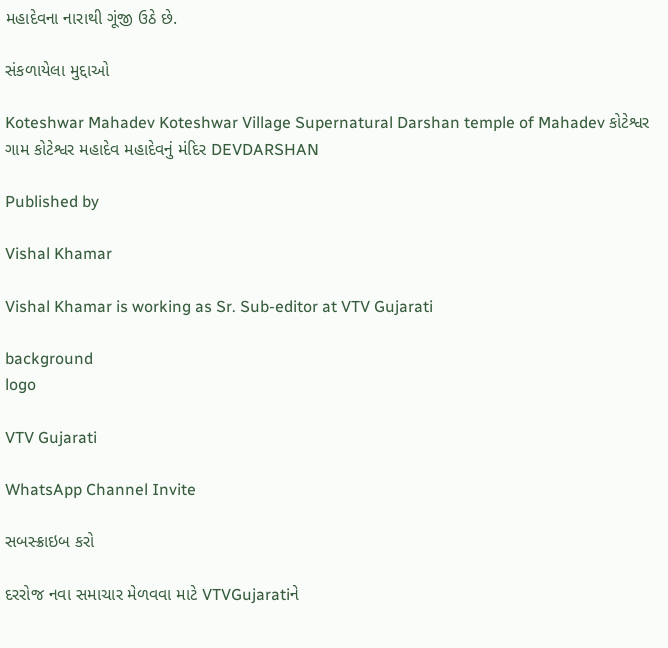મહાદેવના નારાથી ગૂંજી ઉઠે છે.

સંકળાયેલા મુદ્દાઓ

Koteshwar Mahadev Koteshwar Village Supernatural Darshan temple of Mahadev કોટેશ્વર ગામ કોટેશ્વર મહાદેવ મહાદેવનું મંદિર DEVDARSHAN

Published by

Vishal Khamar

Vishal Khamar is working as Sr. Sub-editor at VTV Gujarati

background
logo

VTV Gujarati

WhatsApp Channel Invite

સબસ્ક્રાઇબ કરો

દરરોજ નવા સમાચાર મેળવવા માટે VTVGujaratiને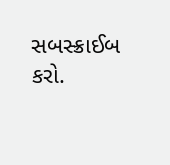સબસ્ક્રાઈબ કરો.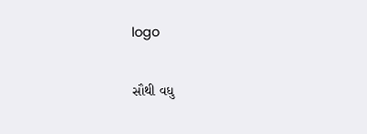logo

સૌથી વધુ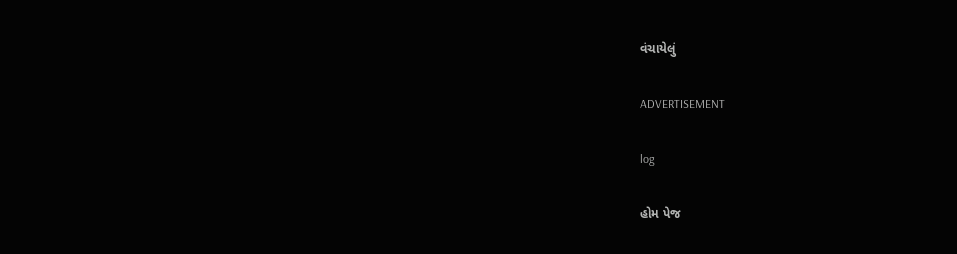વંચાયેલું

ADVERTISEMENT

log

હોમ પેજ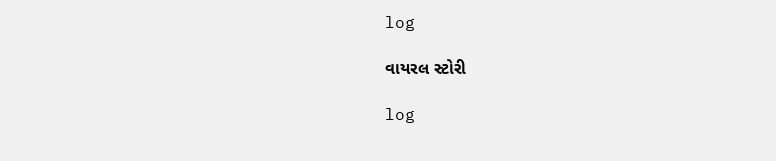log

વાયરલ સ્ટોરી

log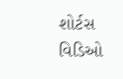શોર્ટસ વિડિઓ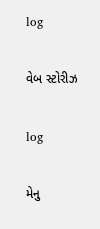log

વેબ સ્ટોરીઝ

log

મેનુ